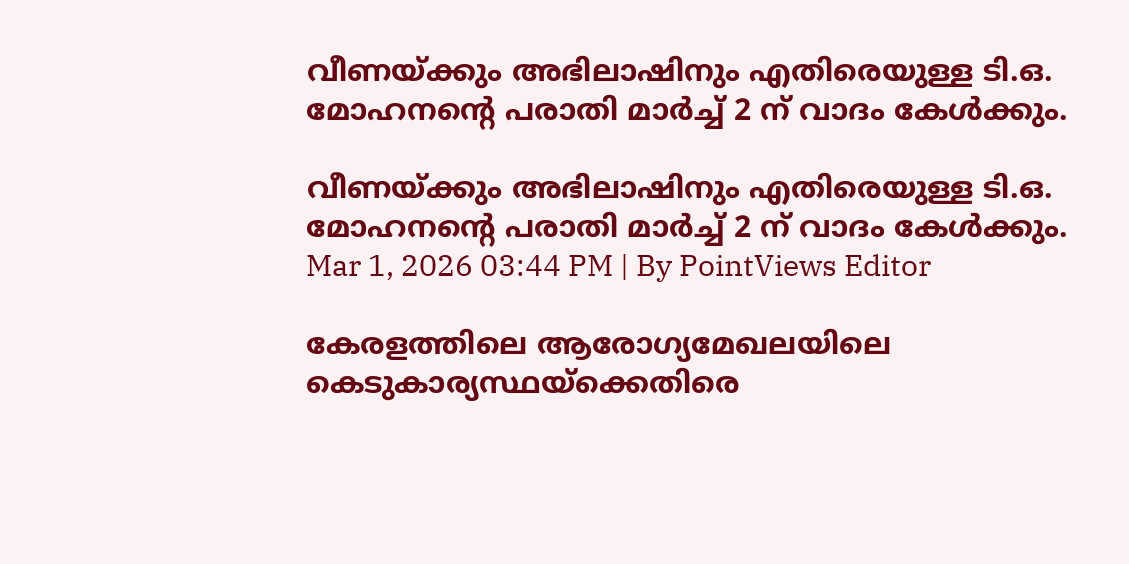വീണയ്ക്കും അഭിലാഷിനും എതിരെയുള്ള ടി.ഒ. മോഹനൻ്റെ പരാതി മാർച്ച് 2 ന് വാദം കേൾക്കും.

വീണയ്ക്കും അഭിലാഷിനും എതിരെയുള്ള ടി.ഒ. മോഹനൻ്റെ പരാതി മാർച്ച് 2 ന് വാദം കേൾക്കും.
Mar 1, 2026 03:44 PM | By PointViews Editor

കേരളത്തിലെ ആരോഗ്യമേഖലയിലെ കെടുകാര്യസ്ഥയ്ക്കെതിരെ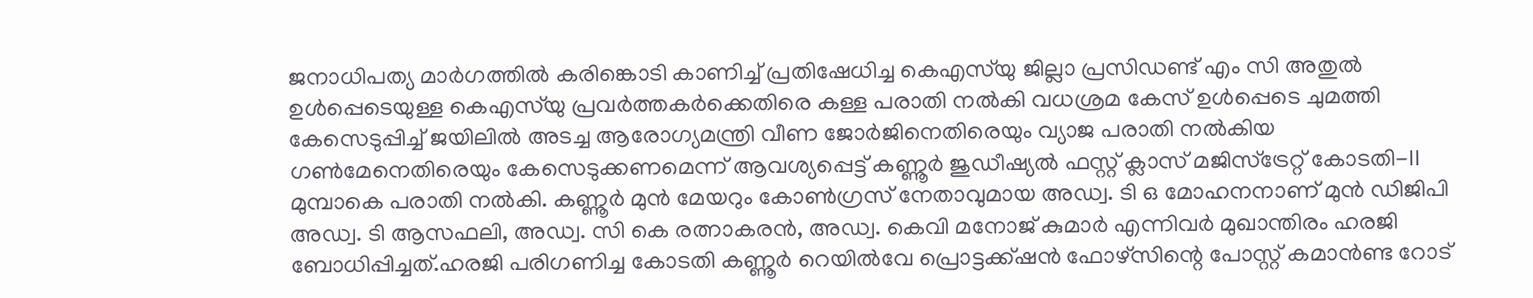ജനാധിപത്യ മാർഗത്തിൽ കരിങ്കൊടി കാണിച്ച് പ്രതിഷേധിച്ച കെഎസ്‌യു ജില്ലാ പ്രസിഡണ്ട് എം സി അതുൽ ഉൾപ്പെടെയുള്ള കെഎസ്‌യു പ്രവർത്തകർക്കെതിരെ കള്ള പരാതി നൽകി വധശ്രമ കേസ് ഉൾപ്പെടെ ചുമത്തി കേസെടുപ്പിച്ച് ജയിലിൽ അടച്ച ആരോഗ്യമന്ത്രി വീണ ജോർജിനെതിരെയും വ്യാജ പരാതി നൽകിയ ഗൺമേനെതിരെയും കേസെടുക്കണമെന്ന് ആവശ്യപ്പെട്ട് കണ്ണൂർ ജുഡീഷ്യൽ ഫസ്റ്റ് ക്ലാസ് മജിസ്ട്രേറ്റ് കോടതി-II മുമ്പാകെ പരാതി നൽകി. കണ്ണൂർ മുൻ മേയറും കോൺഗ്രസ് നേതാവുമായ അഡ്വ. ടി ഒ മോഹനനാണ് മുൻ ഡിജിപി അഡ്വ. ടി ആസഫലി, അഡ്വ. സി കെ രത്നാകരൻ, അഡ്വ. കെവി മനോജ് കുമാർ എന്നിവർ മുഖാന്തിരം ഹരജി ബോധിപ്പിച്ചത്.ഹരജി പരിഗണിച്ച കോടതി കണ്ണൂർ റെയിൽവേ പ്രൊട്ടക്ക്ഷൻ ഫോഴ്സിന്റെ പോസ്റ്റ് കമാൻണ്ട റോട്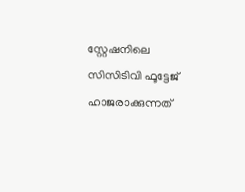സ്റ്റേഷനിലെ സിസിടിവി ഫൂട്ടേജ് ഹാജരാക്കുന്നത്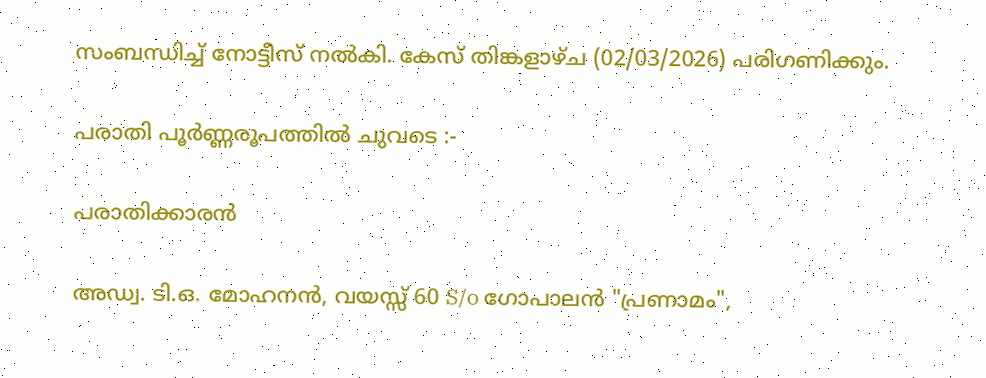സംബന്ധിച്ച് നോട്ടീസ് നൽകി. കേസ് തിങ്കളാഴ്ച (02/03/2026) പരിഗണിക്കും.

പരാതി പൂർണ്ണരൂപത്തിൽ ചുവടെ :-

പരാതിക്കാരൻ

അഡ്വ. ടി.ഒ. മോഹനൻ, വയസ്സ് 60 S/o ഗോപാലൻ "പ്രണാമം",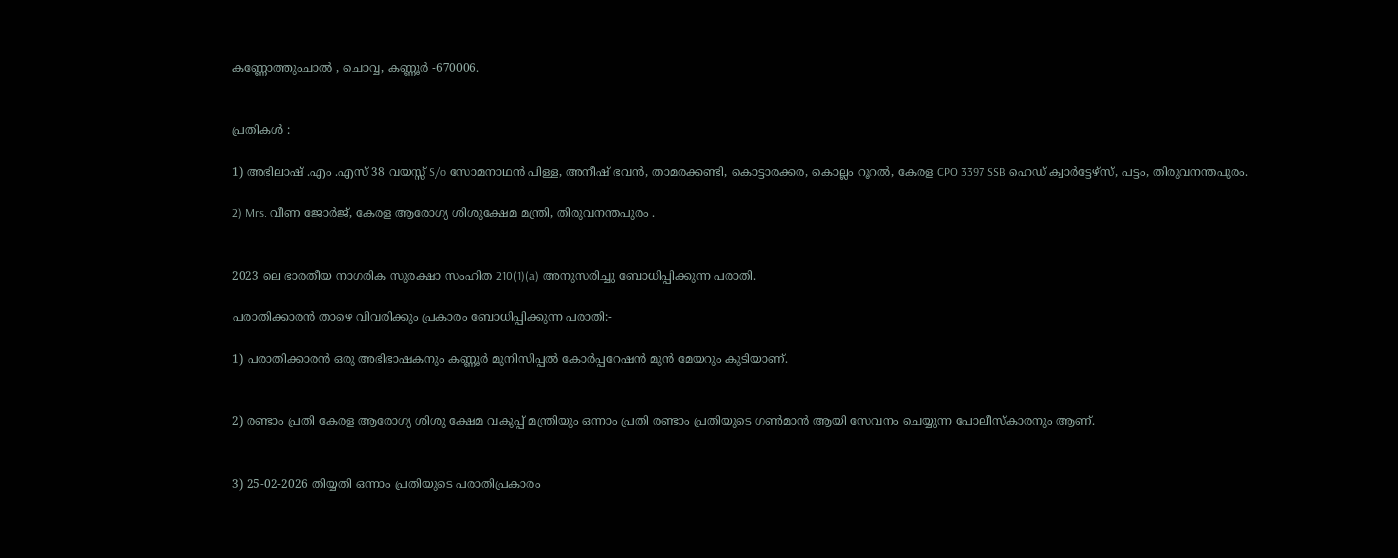കണ്ണോത്തുംചാൽ , ചൊവ്വ, കണ്ണൂർ -670006.


പ്രതികൾ :

1) അഭിലാഷ് .എം .എസ് 38 വയസ്സ് S/o സോമനാഥൻ പിള്ള, അനീഷ് ഭവൻ, താമരക്കണ്ടി, കൊട്ടാരക്കര, കൊല്ലം റൂറൽ, കേരള CPO 3397 SSB ഹെഡ് ക്വാർട്ടേഴ്‌സ്, പട്ടം, തിരുവനന്തപുരം.

2) Mrs. വീണ ജോർജ്, കേരള ആരോഗ്യ ശിശുക്ഷേമ മന്ത്രി, തിരുവനന്തപുരം .


2023 ലെ ഭാരതീയ നാഗരിക സുരക്ഷാ സംഹിത 210(1)(a) അനുസരിച്ചു ബോധിപ്പിക്കുന്ന പരാതി.

പരാതിക്കാരൻ താഴെ വിവരിക്കും പ്രകാരം ബോധിപ്പിക്കുന്ന പരാതി:-

1) പരാതിക്കാരൻ ഒരു അഭിഭാഷകനും കണ്ണൂർ മുനിസിപ്പൽ കോർപ്പറേഷൻ മുൻ മേയറും കുടിയാണ്.


2) രണ്ടാം പ്രതി കേരള ആരോഗ്യ ശിശു ക്ഷേമ വകുപ്പ് മന്ത്രിയും ഒന്നാം പ്രതി രണ്ടാം പ്രതിയുടെ ഗൺമാൻ ആയി സേവനം ചെയ്യുന്ന പോലീസ്‌കാരനും ആണ്.


3) 25-02-2026 തിയ്യതി ഒന്നാം പ്രതിയുടെ പരാതിപ്രകാരം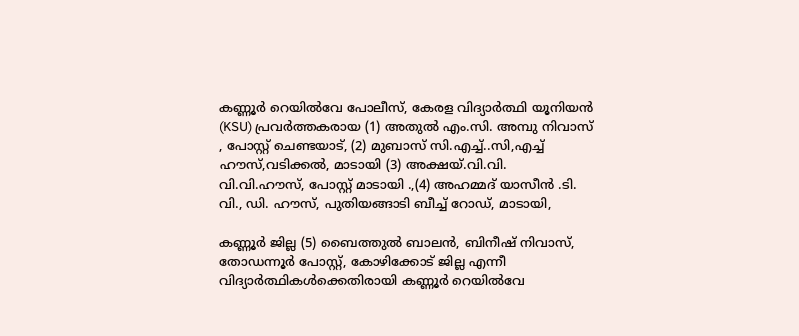കണ്ണൂർ റെയിൽവേ പോലീസ്, കേരള വിദ്യാർത്ഥി യൂനിയൻ (KSU) പ്രവർത്തകരായ (1) അതുൽ എം.സി. അമ്പു നിവാസ് , പോസ്റ്റ് ചെണ്ടയാട്, (2) മുബാസ് സി.എച്ച്..സി,എച്ച് ഹൗസ്,വടിക്കൽ, മാടായി (3) അക്ഷയ്.വി.വി. വി.വി.ഹൗസ്, പോസ്റ്റ് മാടായി .,(4) അഹമ്മദ് യാസീൻ .ടി. വി., ഡി. ഹൗസ്, പുതിയങ്ങാടി ബീച്ച് റോഡ്, മാടായി,

കണ്ണൂർ ജില്ല (5) ബൈത്തുൽ ബാലൻ, ബിനീഷ് നിവാസ്, തോഡന്നൂർ പോസ്റ്റ്, കോഴിക്കോട് ജില്ല എന്നീ വിദ്യാർത്ഥികൾക്കെതിരായി കണ്ണൂർ റെയിൽവേ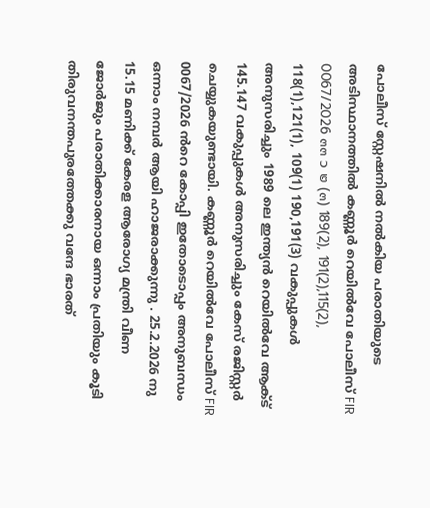പോലീസ് സ്റ്റേഷനിൽ നൽകിയ പരാതിയുടെ അടിസ്ഥാനത്തിൽ കണ്ണൂർ റെയിൽവേ പോലീസ് FIR 0067/2026 ๓๓ ว ๒ (๓) 189(2), 191(2),115(2), 118(1),121(1), 109(1) 190,191(3) വകുപ്പുകൾ അനുസരിച്ചും 1989 ലെ ഇന്ത്യൻ റെയിൽവേ ആക്ട് 145.147 വകുപ്പുകൾ അനുസരിച്ചും കേസ് രജിസ്റ്റർ ചെയ്യുകയുണ്ടായി. കണ്ണൂർ റെയിൽവേ പോലീസ് FIR 0067/2026 ൻറെ കോപ്പി ഇതോടൊപ്പം അനുബന്ധം ഒന്നാം നമ്പർ ആയി ഹാജരാക്കുന്നു . 25.2.2026 നു 15.15 മണിക്ക് കേരള ആരോഗ്യ മന്ത്രി വീണ ജോർജും പരാതിക്കാരനായ ഒന്നാം പ്രതിയും കൂടി തിരുവനന്തപുരത്തേക്കു വന്ദേ ഭാരത്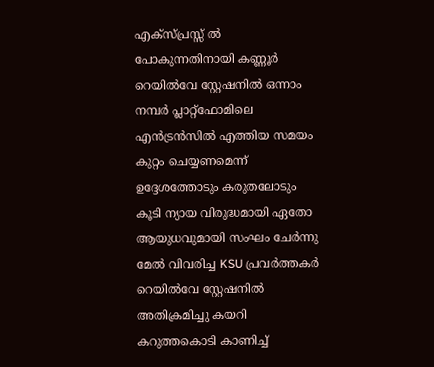എക്സ്പ്രസ്സ് ൽ പോകുന്നതിനായി കണ്ണൂർ റെയിൽവേ സ്റ്റേഷനിൽ ഒന്നാം നമ്പർ പ്ലാറ്റ്ഫോമിലെ എൻട്രൻസിൽ എത്തിയ സമയം കുറ്റം ചെയ്യണമെന്ന് ഉദ്ദേശത്തോടും കരുതലോടും കൂടി ന്യായ വിരുദ്ധമായി ഏതോ ആയുധവുമായി സംഘം ചേർന്നു മേൽ വിവരിച്ച KSU പ്രവർത്തകർ റെയിൽവേ സ്റ്റേഷനിൽ അതിക്രമിച്ചു കയറി കറുത്തകൊടി കാണിച്ച്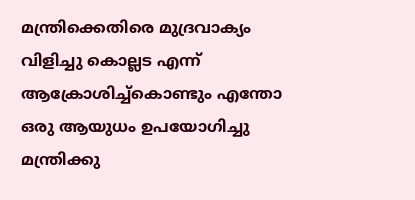മന്ത്രിക്കെതിരെ മുദ്രവാക്യം വിളിച്ചു കൊല്ലട എന്ന് ആക്രോശിച്ച്കൊണ്ടും എന്തോ ഒരു ആയുധം ഉപയോഗിച്ചു മന്ത്രിക്കു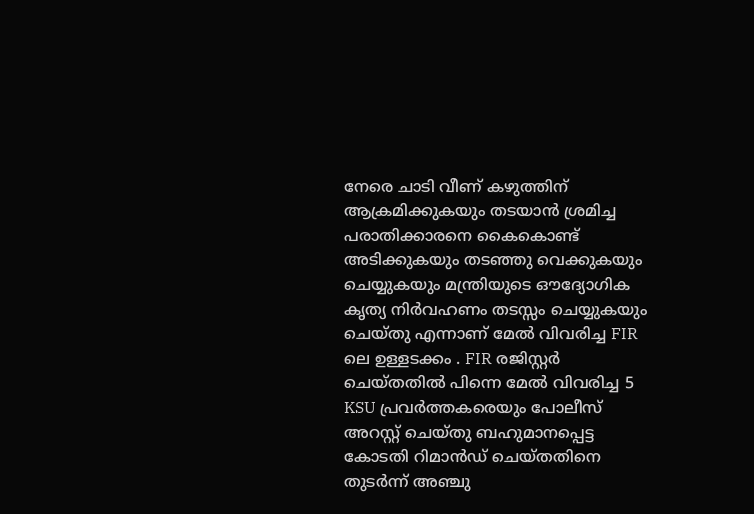നേരെ ചാടി വീണ് കഴുത്തിന് ആക്രമിക്കുകയും തടയാൻ ശ്രമിച്ച പരാതിക്കാരനെ കൈകൊണ്ട് അടിക്കുകയും തടഞ്ഞു വെക്കുകയും ചെയ്യുകയും മന്ത്രിയുടെ ഔദ്യോഗിക കൃത്യ നിർവഹണം തടസ്സം ചെയ്യുകയും ചെയ്തു എന്നാണ് മേൽ വിവരിച്ച FIR ലെ ഉള്ളടക്കം . FIR രജിസ്റ്റർ ചെയ്തതിൽ പിന്നെ മേൽ വിവരിച്ച 5 KSU പ്രവർത്തകരെയും പോലീസ് അറസ്റ്റ് ചെയ്തു ബഹുമാനപ്പെട്ട കോടതി റിമാൻഡ് ചെയ്തതിനെ തുടർന്ന് അഞ്ചു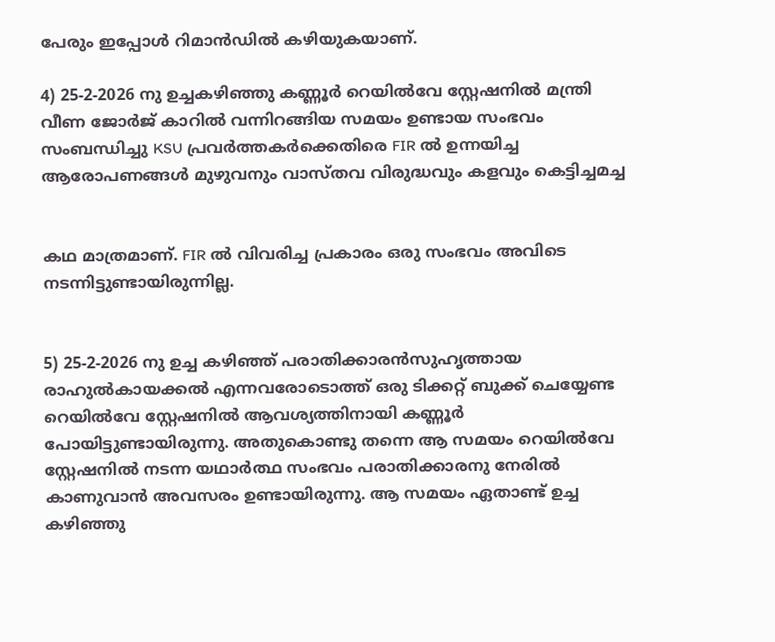പേരും ഇപ്പോൾ റിമാൻഡിൽ കഴിയുകയാണ്.

4) 25-2-2026 നു ഉച്ചകഴിഞ്ഞു കണ്ണൂർ റെയിൽവേ സ്റ്റേഷനിൽ മന്ത്രി വീണ ജോർജ് കാറിൽ വന്നിറങ്ങിയ സമയം ഉണ്ടായ സംഭവം സംബന്ധിച്ചു KSU പ്രവർത്തകർക്കെതിരെ FIR ൽ ഉന്നയിച്ച ആരോപണങ്ങൾ മുഴുവനും വാസ്തവ വിരുദ്ധവും കളവും കെട്ടിച്ചമച്ച


കഥ മാത്രമാണ്. FIR ൽ വിവരിച്ച പ്രകാരം ഒരു സംഭവം അവിടെ നടന്നിട്ടുണ്ടായിരുന്നില്ല.


5) 25-2-2026 നു ഉച്ച കഴിഞ്ഞ് പരാതിക്കാരൻസുഹൃത്തായ രാഹുൽകായക്കൽ എന്നവരോടൊത്ത് ഒരു ടിക്കറ്റ് ബുക്ക് ചെയ്യേണ്ട റെയിൽവേ സ്റ്റേഷനിൽ ആവശ്യത്തിനായി കണ്ണൂർ പോയിട്ടുണ്ടായിരുന്നു. അതുകൊണ്ടു തന്നെ ആ സമയം റെയിൽവേ സ്റ്റേഷനിൽ നടന്ന യഥാർത്ഥ സംഭവം പരാതിക്കാരനു നേരിൽ കാണുവാൻ അവസരം ഉണ്ടായിരുന്നു. ആ സമയം ഏതാണ്ട് ഉച്ച കഴിഞ്ഞു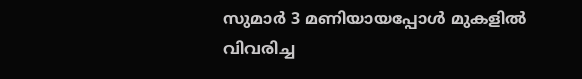സുമാർ 3 മണിയായപ്പോൾ മുകളിൽ വിവരിച്ച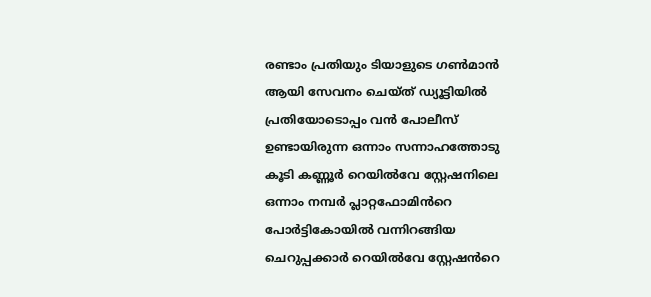രണ്ടാം പ്രതിയും ടിയാളുടെ ഗൺമാൻ ആയി സേവനം ചെയ്ത് ഡ്യൂട്ടിയിൽ പ്രതിയോടൊപ്പം വൻ പോലീസ് ഉണ്ടായിരുന്ന ഒന്നാം സന്നാഹത്തോടു കൂടി കണ്ണൂർ റെയിൽവേ സ്റ്റേഷനിലെ ഒന്നാം നമ്പർ പ്ലാറ്റഫോമിൻറെ പോർട്ടികോയിൽ വന്നിറങ്ങിയ ചെറുപ്പക്കാർ റെയിൽവേ സ്റ്റേഷൻറെ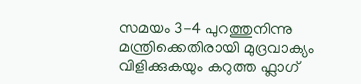സമയം 3-4 പുറത്തുനിന്നു മന്ത്രിക്കെതിരായി മുദ്രവാക്യം വിളിക്കുകയും കറുത്ത ഫ്ലാഗ്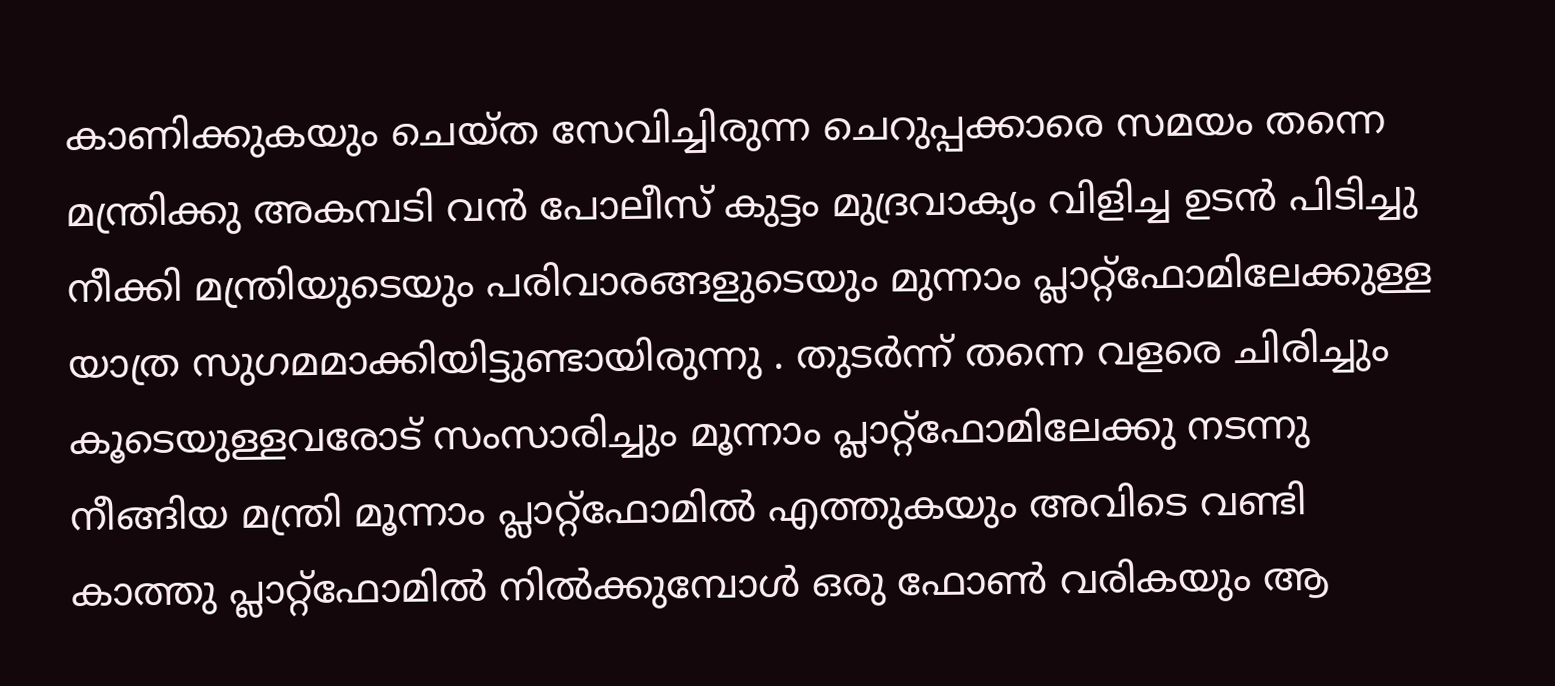കാണിക്കുകയും ചെയ്ത സേവിച്ചിരുന്ന ചെറുപ്പക്കാരെ സമയം തന്നെ മന്ത്രിക്കു അകമ്പടി വൻ പോലീസ് കുട്ടം മുദ്രവാക്യം വിളിച്ച ഉടൻ പിടിച്ചു നീക്കി മന്ത്രിയുടെയും പരിവാരങ്ങളുടെയും മുന്നാം പ്ലാറ്റ്ഫോമിലേക്കുള്ള യാത്ര സുഗമമാക്കിയിട്ടുണ്ടായിരുന്നു . തുടർന്ന് തന്നെ വളരെ ചിരിച്ചും കൂടെയുള്ളവരോട് സംസാരിച്ചും മൂന്നാം പ്ലാറ്റ്ഫോമിലേക്കു നടന്നു നീങ്ങിയ മന്ത്രി മൂന്നാം പ്ലാറ്റ്ഫോമിൽ എത്തുകയും അവിടെ വണ്ടി കാത്തു പ്ലാറ്റ്ഫോമിൽ നിൽക്കുമ്പോൾ ഒരു ഫോൺ വരികയും ആ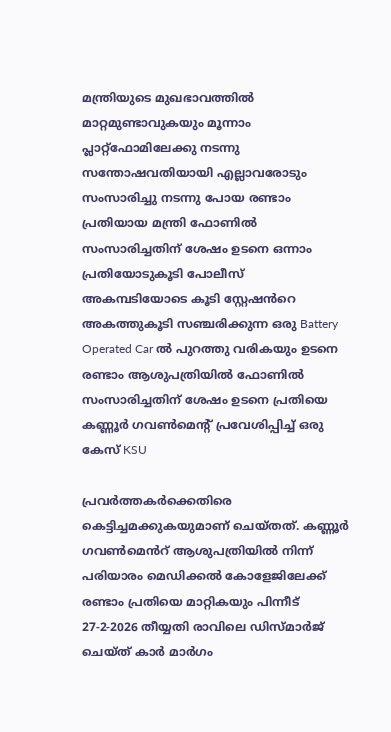മന്ത്രിയുടെ മുഖഭാവത്തിൽ മാറ്റമുണ്ടാവുകയും മൂന്നാം പ്ലാറ്റ്ഫോമിലേക്കു നടന്നു സന്തോഷവതിയായി എല്ലാവരോടും സംസാരിച്ചു നടന്നു പോയ രണ്ടാം പ്രതിയായ മന്ത്രി ഫോണിൽ സംസാരിച്ചതിന് ശേഷം ഉടനെ ഒന്നാം പ്രതിയോടുകൂടി പോലീസ് അകമ്പടിയോടെ കൂടി സ്റ്റേഷൻറെ അകത്തുകൂടി സഞ്ചരിക്കുന്ന ഒരു Battery Operated Car ൽ പുറത്തു വരികയും ഉടനെ രണ്ടാം ആശുപത്രിയിൽ ഫോണിൽ സംസാരിച്ചതിന് ശേഷം ഉടനെ പ്രതിയെ കണ്ണൂർ ഗവൺമെന്റ് പ്രവേശിപ്പിച്ച് ഒരു കേസ് KSU

പ്രവർത്തകർക്കെതിരെ കെട്ടിച്ചമക്കുകയുമാണ് ചെയ്തത്. കണ്ണൂർ ഗവൺമെൻറ് ആശുപത്രിയിൽ നിന്ന് പരിയാരം മെഡിക്കൽ കോളേജിലേക്ക് രണ്ടാം പ്രതിയെ മാറ്റികയും പിന്നീട് 27-2-2026 തീയ്യതി രാവിലെ ഡിസ്മാർജ് ചെയ്ത് കാർ മാർഗം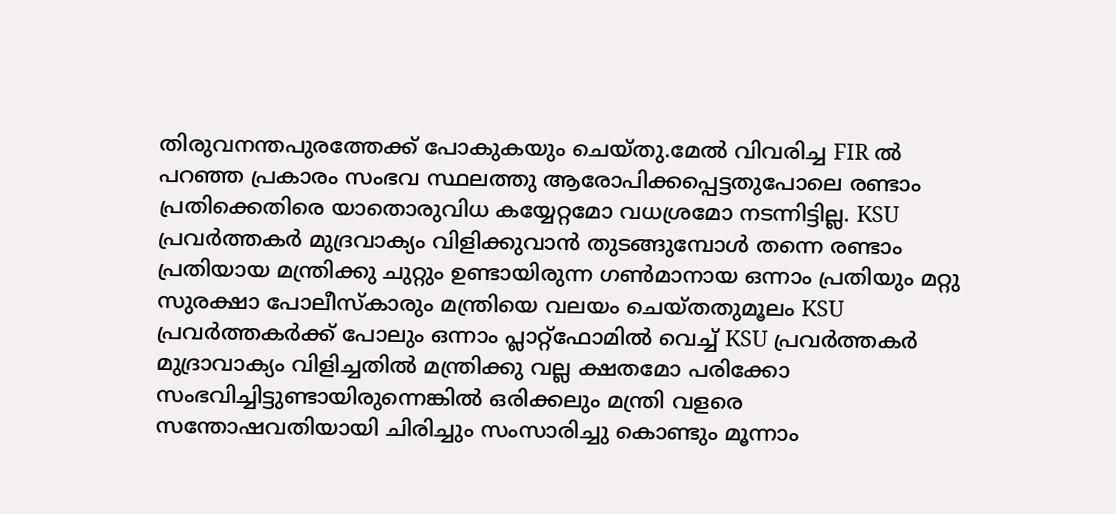തിരുവനന്തപുരത്തേക്ക് പോകുകയും ചെയ്തു.മേൽ വിവരിച്ച FIR ൽ പറഞ്ഞ പ്രകാരം സംഭവ സ്ഥലത്തു ആരോപിക്കപ്പെട്ടതുപോലെ രണ്ടാം പ്രതിക്കെതിരെ യാതൊരുവിധ കയ്യേറ്റമോ വധശ്രമോ നടന്നിട്ടില്ല. KSU പ്രവർത്തകർ മുദ്രവാക്യം വിളിക്കുവാൻ തുടങ്ങുമ്പോൾ തന്നെ രണ്ടാം പ്രതിയായ മന്ത്രിക്കു ചുറ്റും ഉണ്ടായിരുന്ന ഗൺമാനായ ഒന്നാം പ്രതിയും മറ്റു സുരക്ഷാ പോലീസ്‌കാരും മന്ത്രിയെ വലയം ചെയ്തതുമൂലം KSU പ്രവർത്തകർക്ക് പോലും ഒന്നാം പ്ലാറ്റ്ഫോമിൽ വെച്ച് KSU പ്രവർത്തകർ മുദ്രാവാക്യം വിളിച്ചതിൽ മന്ത്രിക്കു വല്ല ക്ഷതമോ പരിക്കോ സംഭവിച്ചിട്ടുണ്ടായിരുന്നെങ്കിൽ ഒരിക്കലും മന്ത്രി വളരെ സന്തോഷവതിയായി ചിരിച്ചും സംസാരിച്ചു കൊണ്ടും മൂന്നാം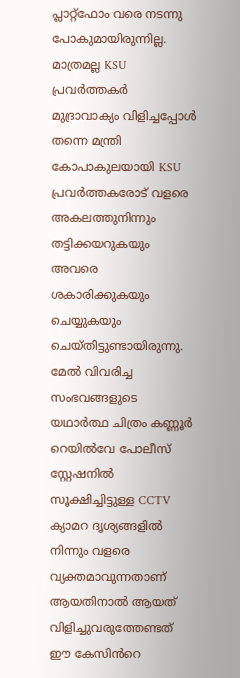പ്ലാറ്റ്ഫോം വരെ നടന്നു പോകുമായിരുന്നില്ല. മാത്രമല്ല KSU പ്രവർത്തകർ മുദ്രാവാക്യം വിളിച്ചപ്പോൾ തന്നെ മന്ത്രി കോപാകുലയായി KSU പ്രവർത്തകരോട് വളരെ അകലത്തുനിന്നും തട്ടിക്കയറുകയും അവരെ ശകാരിക്കുകയും ചെയ്യുകയും ചെയ്തിട്ടുണ്ടായിരുന്നു. മേൽ വിവരിച്ച സംഭവങ്ങളുടെ യഥാർത്ഥ ചിത്രം കണ്ണൂർ റെയിൽവേ പോലീസ് സ്റ്റേഷനിൽ സൂക്ഷിച്ചിട്ടുള്ള CCTV ക്യാമറ ദൃശ്യങ്ങളിൽ നിന്നും വളരെ വ്യക്തമാവുന്നതാണ് ആയതിനാൽ ആയത് വിളിച്ചുവരുത്തേണ്ടത് ഈ കേസിൻറെ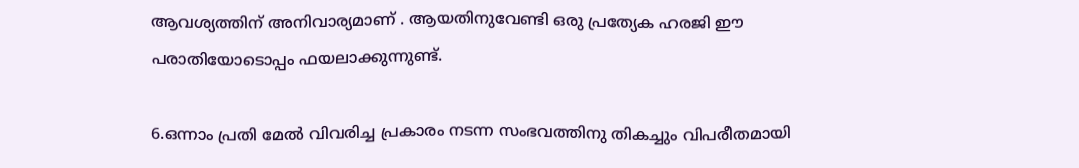ആവശ്യത്തിന് അനിവാര്യമാണ് . ആയതിനുവേണ്ടി ഒരു പ്രത്യേക ഹരജി ഈ പരാതിയോടൊപ്പം ഫയലാക്കുന്നുണ്ട്.

6.ഒന്നാം പ്രതി മേൽ വിവരിച്ച പ്രകാരം നടന്ന സംഭവത്തിനു തികച്ചും വിപരീതമായി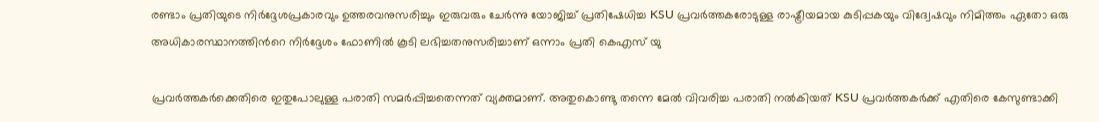രണ്ടാം പ്രതിയുടെ നിർദ്ദേശപ്രകാരവും ഉത്തരവനുസരിച്ചും ഇരുവരും ചേർന്നു യോജിച്ച് പ്രതിഷേധിച്ച KSU പ്രവർത്തകരോടുള്ള രാഷ്ട്രീയമായ കുടിപ്പകയും വിദ്വേഷവും നിമിത്തം ഏതോ ഒരു അധികാരസ്ഥാനത്തിൻറെ നിർദ്ദേശം ഫോണിൽ കൂടി ലഭിച്ചതനുസരിച്ചാണ് ഒന്നാം പ്രതി കെഎസ് യു

പ്രവർത്തകർക്കെതിരെ ഇതുപോലുള്ള പരാതി സമർപ്പിച്ചതെന്നത് വ്യക്തമാണ്. അതുകൊണ്ടു തന്നെ മേൽ വിവരിച്ച പരാതി നൽകിയത് KSU പ്രവർത്തകർക്ക് എതിരെ കേസുണ്ടാക്കി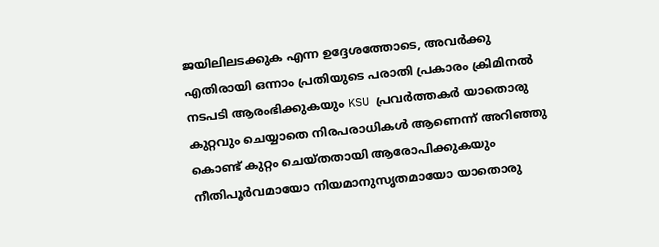ജയിലിലടക്കുക എന്ന ഉദ്ദേശത്തോടെ, അവർക്കു എതിരായി ഒന്നാം പ്രതിയുടെ പരാതി പ്രകാരം ക്രിമിനൽ നടപടി ആരംഭിക്കുകയും KSU പ്രവർത്തകർ യാതൊരു കുറ്റവും ചെയ്യാതെ നിരപരാധികൾ ആണെന്ന് അറിഞ്ഞു കൊണ്ട് കുറ്റം ചെയ്തതായി ആരോപിക്കുകയും നീതിപൂർവമായോ നിയമാനുസൃതമായോ യാതൊരു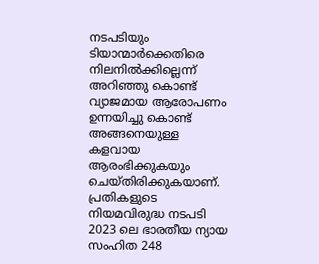നടപടിയും ടിയാന്മാർക്കെതിരെ നിലനിൽക്കില്ലെന്ന് അറിഞ്ഞു കൊണ്ട് വ്യാജമായ ആരോപണം ഉന്നയിച്ചു കൊണ്ട് അങ്ങനെയുള്ള കളവായ ആരംഭിക്കുകയും ചെയ്തിരിക്കുകയാണ്. പ്രതികളുടെ നിയമവിരുദ്ധ നടപടി 2023 ലെ ഭാരതീയ ന്യായ സംഹിത 248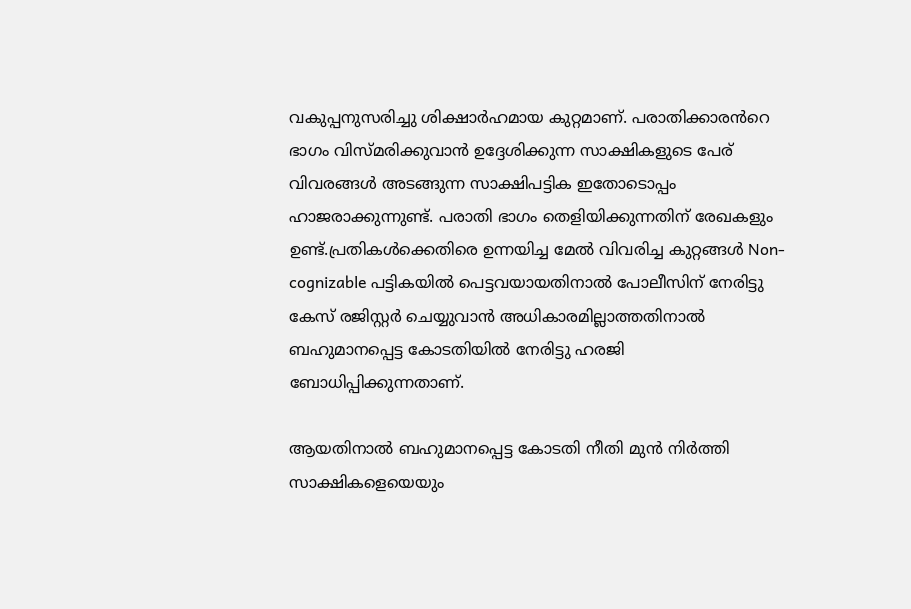വകുപ്പനുസരിച്ചു ശിക്ഷാർഹമായ കുറ്റമാണ്. പരാതിക്കാരൻറെ ഭാഗം വിസ്മരിക്കുവാൻ ഉദ്ദേശിക്കുന്ന സാക്ഷികളുടെ പേര് വിവരങ്ങൾ അടങ്ങുന്ന സാക്ഷിപട്ടിക ഇതോടൊപ്പം ഹാജരാക്കുന്നുണ്ട്. പരാതി ഭാഗം തെളിയിക്കുന്നതിന് രേഖകളും ഉണ്ട്.പ്രതികൾക്കെതിരെ ഉന്നയിച്ച മേൽ വിവരിച്ച കുറ്റങ്ങൾ Non-cognizable പട്ടികയിൽ പെട്ടവയായതിനാൽ പോലീസിന് നേരിട്ടു കേസ് രജിസ്റ്റർ ചെയ്യുവാൻ അധികാരമില്ലാത്തതിനാൽ ബഹുമാനപ്പെട്ട കോടതിയിൽ നേരിട്ടു ഹരജി ബോധിപ്പിക്കുന്നതാണ്.

ആയതിനാൽ ബഹുമാനപ്പെട്ട കോടതി നീതി മുൻ നിർത്തി സാക്ഷികളെയെയും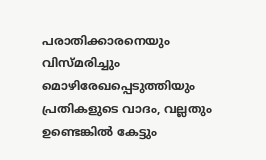പരാതിക്കാരനെയും വിസ്മരിച്ചും മൊഴിരേഖപ്പെടുത്തിയും പ്രതികളുടെ വാദം, വല്ലതും ഉണ്ടെങ്കിൽ കേട്ടും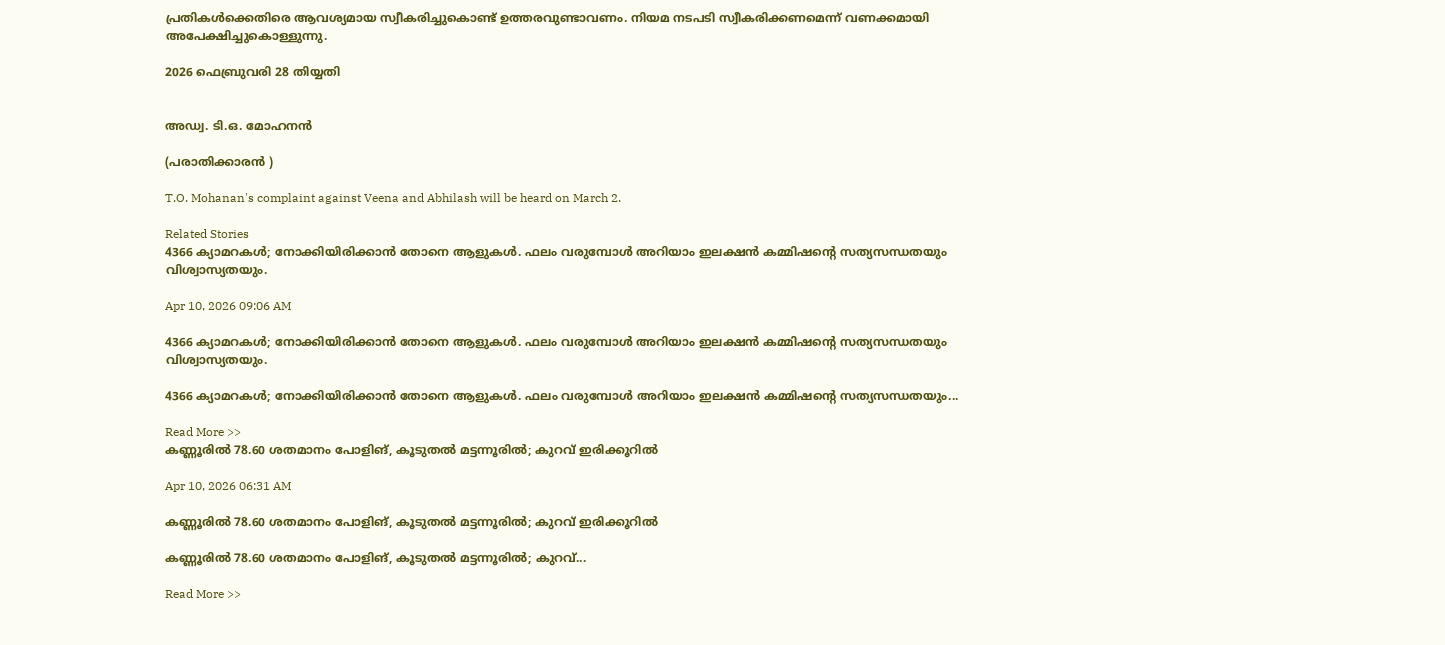പ്രതികൾക്കെതിരെ ആവശ്യമായ സ്വീകരിച്ചുകൊണ്ട് ഉത്തരവുണ്ടാവണം. നിയമ നടപടി സ്വീകരിക്കണമെന്ന് വണക്കമായി അപേക്ഷിച്ചുകൊള്ളുന്നു.

2026 ഫെബ്രുവരി 28 തിയ്യതി


അഡ്വ. ടി.ഒ. മോഹനൻ

(പരാതിക്കാരൻ )

T.O. Mohanan's complaint against Veena and Abhilash will be heard on March 2.

Related Stories
4366 ക്യാമറകൾ; നോക്കിയിരിക്കാൻ തോനെ ആളുകൾ. ഫലം വരുമ്പോൾ അറിയാം ഇലക്ഷൻ കമ്മിഷൻ്റെ സത്യസന്ധതയും വിശ്വാസ്യതയും.

Apr 10, 2026 09:06 AM

4366 ക്യാമറകൾ; നോക്കിയിരിക്കാൻ തോനെ ആളുകൾ. ഫലം വരുമ്പോൾ അറിയാം ഇലക്ഷൻ കമ്മിഷൻ്റെ സത്യസന്ധതയും വിശ്വാസ്യതയും.

4366 ക്യാമറകൾ; നോക്കിയിരിക്കാൻ തോനെ ആളുകൾ. ഫലം വരുമ്പോൾ അറിയാം ഇലക്ഷൻ കമ്മിഷൻ്റെ സത്യസന്ധതയും...

Read More >>
കണ്ണൂരിൽ 78.60 ശതമാനം പോളിങ്, കൂടുതൽ മട്ടന്നൂരിൽ; കുറവ് ഇരിക്കൂറിൽ

Apr 10, 2026 06:31 AM

കണ്ണൂരിൽ 78.60 ശതമാനം പോളിങ്, കൂടുതൽ മട്ടന്നൂരിൽ; കുറവ് ഇരിക്കൂറിൽ

കണ്ണൂരിൽ 78.60 ശതമാനം പോളിങ്, കൂടുതൽ മട്ടന്നൂരിൽ; കുറവ്...

Read More >>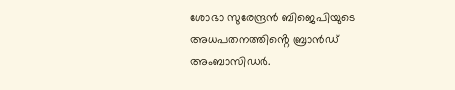ശോഭാ സുരേന്ദ്രൻ ബിജെപിയുടെ അധപതനത്തിൻ്റെ ബ്രാൻഡ് അംബാസിഡർ.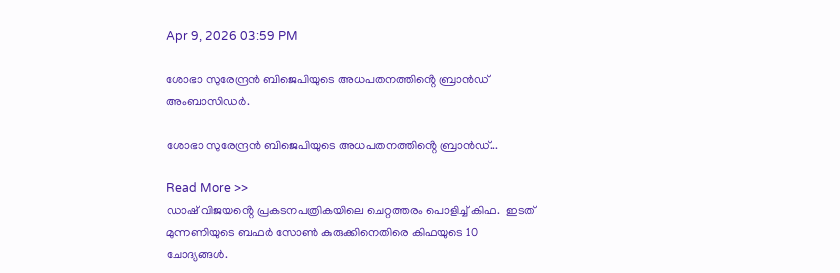Apr 9, 2026 03:59 PM

ശോഭാ സുരേന്ദ്രൻ ബിജെപിയുടെ അധപതനത്തിൻ്റെ ബ്രാൻഡ് അംബാസിഡർ.

ശോഭാ സുരേന്ദ്രൻ ബിജെപിയുടെ അധപതനത്തിൻ്റെ ബ്രാൻഡ്...

Read More >>
ഡാഷ് വിജയൻ്റെ പ്രകടനപത്രികയിലെ ചെറ്റത്തരം പൊളിച്ച് കിഫ.  ഇടത് മുന്നണിയുടെ ബഫർ സോൺ കുരുക്കിനെതിരെ കിഫയുടെ 10 ചോദ്യങ്ങൾ.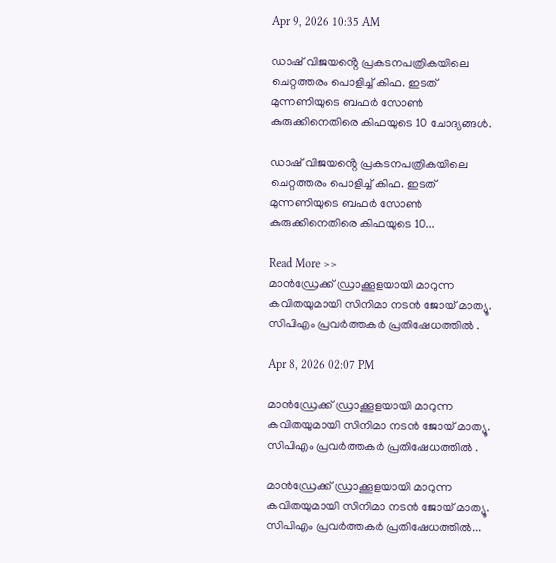Apr 9, 2026 10:35 AM

ഡാഷ് വിജയൻ്റെ പ്രകടനപത്രികയിലെ ചെറ്റത്തരം പൊളിച്ച് കിഫ. ഇടത് മുന്നണിയുടെ ബഫർ സോൺ കുരുക്കിനെതിരെ കിഫയുടെ 10 ചോദ്യങ്ങൾ.

ഡാഷ് വിജയൻ്റെ പ്രകടനപത്രികയിലെ ചെറ്റത്തരം പൊളിച്ച് കിഫ. ഇടത് മുന്നണിയുടെ ബഫർ സോൺ കുരുക്കിനെതിരെ കിഫയുടെ 10...

Read More >>
മാൻഡ്രേക്ക് ഡ്രാക്കൂളയായി മാറുന്ന കവിതയുമായി സിനിമാ നടൻ ജോയ് മാത്യൂ. സിപിഎം പ്രവർത്തകർ പ്രതിഷേധത്തിൽ .

Apr 8, 2026 02:07 PM

മാൻഡ്രേക്ക് ഡ്രാക്കൂളയായി മാറുന്ന കവിതയുമായി സിനിമാ നടൻ ജോയ് മാത്യൂ. സിപിഎം പ്രവർത്തകർ പ്രതിഷേധത്തിൽ .

മാൻഡ്രേക്ക് ഡ്രാക്കൂളയായി മാറുന്ന കവിതയുമായി സിനിമാ നടൻ ജോയ് മാത്യൂ. സിപിഎം പ്രവർത്തകർ പ്രതിഷേധത്തിൽ...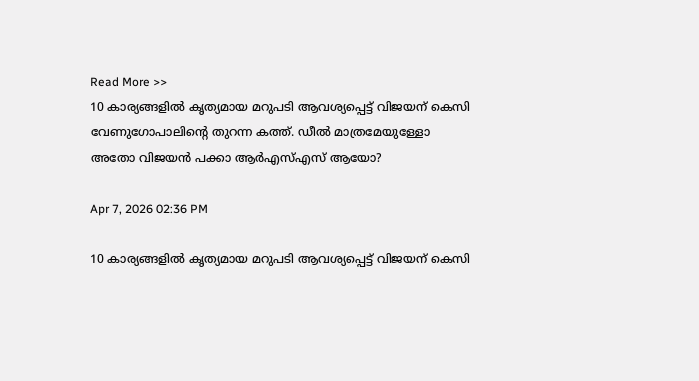Read More >>
10 കാര്യങ്ങളിൽ കൃത്യമായ മറുപടി ആവശ്യപ്പെട്ട് വിജയന് കെസി വേണുഗോപാലിന്റെ തുറന്ന കത്ത്. ഡീൽ മാത്രമേയുള്ളോ അതോ വിജയൻ പക്കാ ആർഎസ്എസ് ആയോ?

Apr 7, 2026 02:36 PM

10 കാര്യങ്ങളിൽ കൃത്യമായ മറുപടി ആവശ്യപ്പെട്ട് വിജയന് കെസി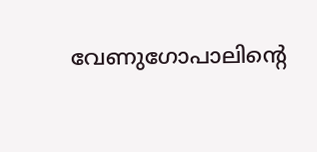വേണുഗോപാലിന്റെ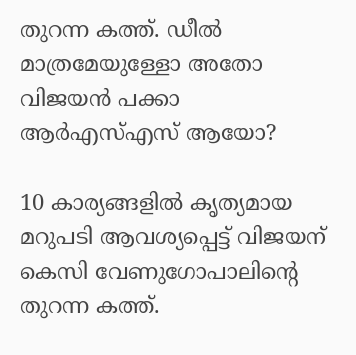തുറന്ന കത്ത്. ഡീൽ മാത്രമേയുള്ളോ അതോ വിജയൻ പക്കാ ആർഎസ്എസ് ആയോ?

10 കാര്യങ്ങളിൽ കൃത്യമായ മറുപടി ആവശ്യപ്പെട്ട് വിജയന് കെസി വേണുഗോപാലിന്റെ തുറന്ന കത്ത്.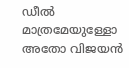ഡീൽ മാത്രമേയുള്ളോ അതോ വിജയൻ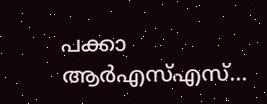പക്കാ ആർഎസ്എസ്...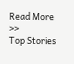Read More >>
Top Stories